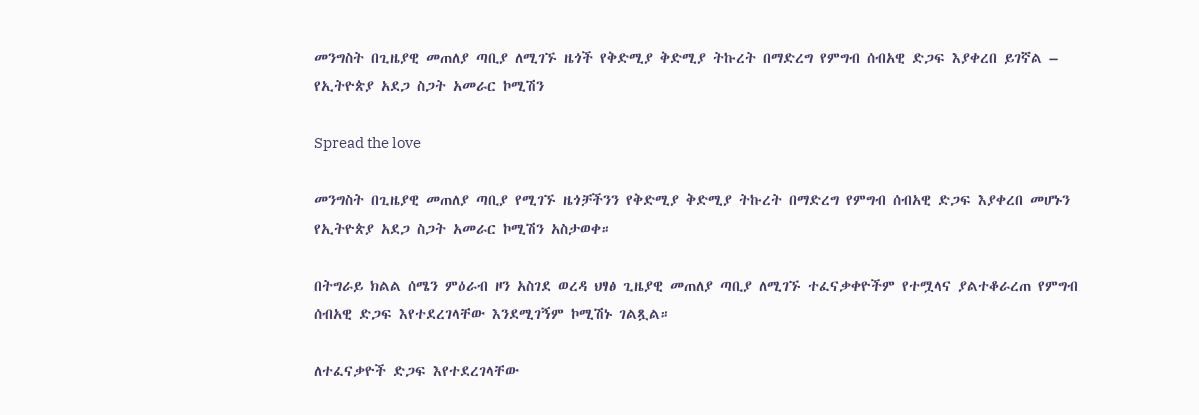መንግስት በጊዜያዊ መጠለያ ጣቢያ ለሚገኙ ዜጎች የቅድሚያ ቅድሚያ ትኩረት በማድረግ የምግብ ሰብአዊ ድጋፍ እያቀረበ ይገኛል – የኢትዮጵያ አደጋ ስጋት አመራር ኮሚሽን

Spread the love

መንግስት በጊዜያዊ መጠለያ ጣቢያ የሚገኙ ዜጎቻችንን የቅድሚያ ቅድሚያ ትኩረት በማድረግ የምግብ ሰብአዊ ድጋፍ እያቀረበ መሆኑን የኢትዮጵያ አደጋ ስጋት አመራር ኮሚሽን አስታወቀ።

በትግራይ ክልል ሰሜን ምዕራብ ዞን አስገደ ወረዳ ህፃፅ ጊዜያዊ መጠለያ ጣቢያ ለሚገኙ ተፈናቃቀዮችም የተሟላና ያልተቆራረጠ የምግብ ሰብአዊ ድጋፍ እየተደረገላቸው እንደሚገኝም ኮሚሽኑ ገልጿል።

ለተፈናቃዮች ድጋፍ እየተደረገላቸው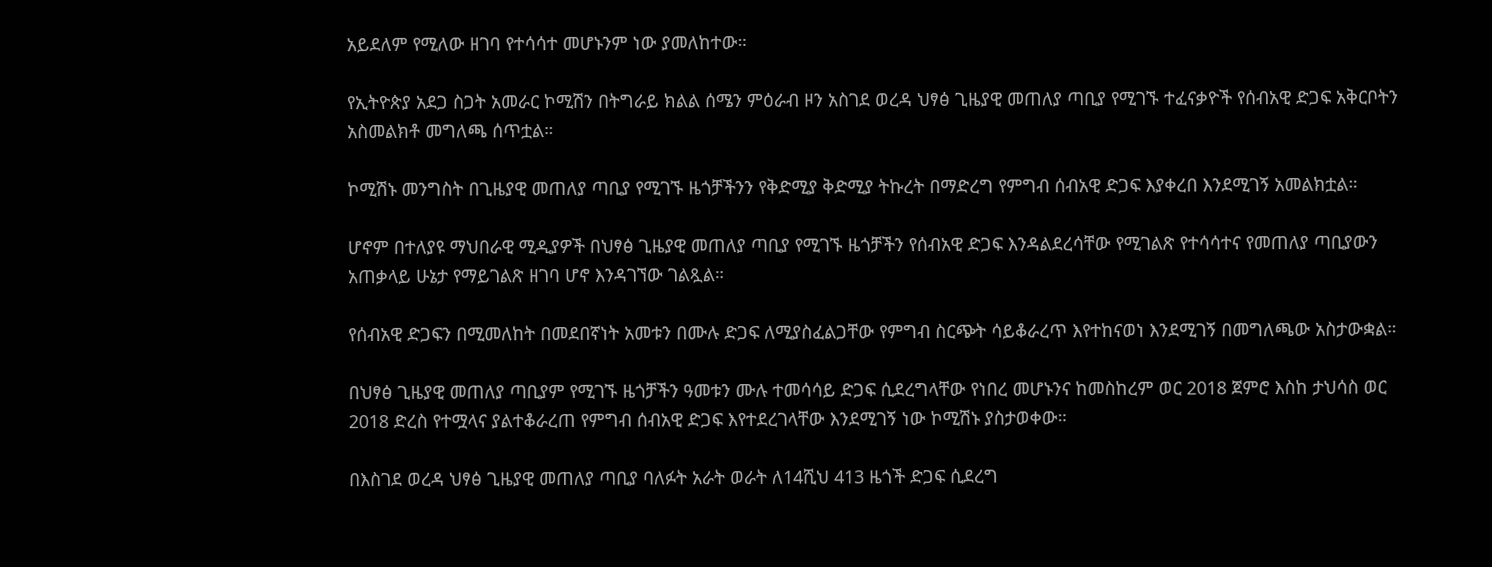አይደለም የሚለው ዘገባ የተሳሳተ መሆኑንም ነው ያመለከተው።

የኢትዮጵያ አደጋ ስጋት አመራር ኮሚሽን በትግራይ ክልል ሰሜን ምዕራብ ዞን አስገደ ወረዳ ህፃፅ ጊዜያዊ መጠለያ ጣቢያ የሚገኙ ተፈናቃዮች የሰብአዊ ድጋፍ አቅርቦትን አስመልክቶ መግለጫ ሰጥቷል።

ኮሚሽኑ መንግስት በጊዜያዊ መጠለያ ጣቢያ የሚገኙ ዜጎቻችንን የቅድሚያ ቅድሚያ ትኩረት በማድረግ የምግብ ሰብአዊ ድጋፍ እያቀረበ እንደሚገኝ አመልክቷል።

ሆኖም በተለያዩ ማህበራዊ ሚዲያዎች በህፃፅ ጊዜያዊ መጠለያ ጣቢያ የሚገኙ ዜጎቻችን የሰብአዊ ድጋፍ እንዳልደረሳቸው የሚገልጽ የተሳሳተና የመጠለያ ጣቢያውን አጠቃላይ ሁኔታ የማይገልጽ ዘገባ ሆኖ እንዳገኘው ገልጿል።

የሰብአዊ ድጋፍን በሚመለከት በመደበኛነት አመቱን በሙሉ ድጋፍ ለሚያስፈልጋቸው የምግብ ስርጭት ሳይቆራረጥ እየተከናወነ እንደሚገኝ በመግለጫው አስታውቋል።

በህፃፅ ጊዜያዊ መጠለያ ጣቢያም የሚገኙ ዜጎቻችን ዓመቱን ሙሉ ተመሳሳይ ድጋፍ ሲደረግላቸው የነበረ መሆኑንና ከመስከረም ወር 2018 ጀምሮ እስከ ታህሳስ ወር 2018 ድረስ የተሟላና ያልተቆራረጠ የምግብ ሰብአዊ ድጋፍ እየተደረገላቸው እንደሚገኝ ነው ኮሚሽኑ ያስታወቀው።

በእስገደ ወረዳ ህፃፅ ጊዜያዊ መጠለያ ጣቢያ ባለፉት አራት ወራት ለ14ሺህ 413 ዜጎች ድጋፍ ሲደረግ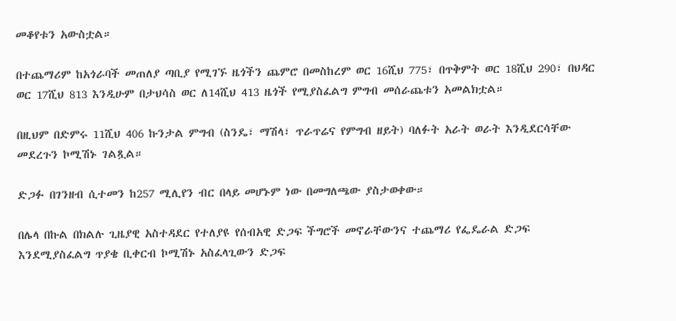መቆየቱን አውስቷል።

በተጨማሪም ከአጎራባች መጠለያ ጣቢያ የሚገኙ ዜጎችን ጨምሮ በመስከረም ወር 16ሺህ 775፣ በጥቅምት ወር 18ሺህ 290፣ በህዳር ወር 17ሺህ 813 እንዲሁም በታህሳስ ወር ለ14ሺህ 413 ዜጎች የሚያስፈልግ ምግብ መሰራጨቱን አመልክቷል።

በዚህም በድምሩ 11ሺህ 406 ኩንታል ምግብ (ስንዴ፣ ማሽላ፣ ጥራጥሬና የምግብ ዘይት) ባለፉት አራት ወራት እንዲደርሳቸው መደረጉን ኮሚሽኑ ገልጿል።

ድጋፉ በገንዘብ ሲተመን ከ257 ሚሊየን ብር በላይ መሆኑም ነው በመግለጫው ያስታወቀው።

በሌላ በኩል በክልሉ ጊዜያዊ አስተዳደር የተለያዩ የሰብአዊ ድጋፍ ችግሮች መኖራቸውንና ተጨማሪ የፌዴራል ድጋፍ እንደሚያስፈልግ ጥያቄ ቢቀርብ ኮሚሽኑ አስፈላጊውን ድጋፍ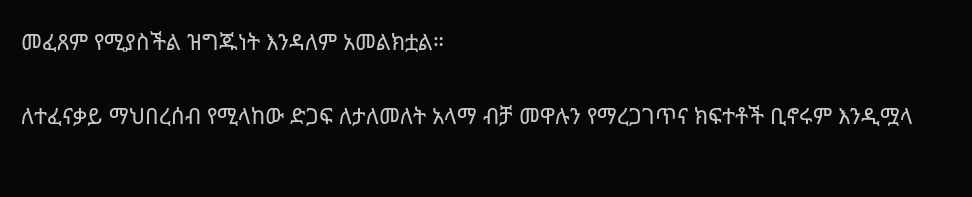መፈጸም የሚያስችል ዝግጁነት እንዳለም አመልክቷል።

ለተፈናቃይ ማህበረሰብ የሚላከው ድጋፍ ለታለመለት አላማ ብቻ መዋሉን የማረጋገጥና ክፍተቶች ቢኖሩም እንዲሟላ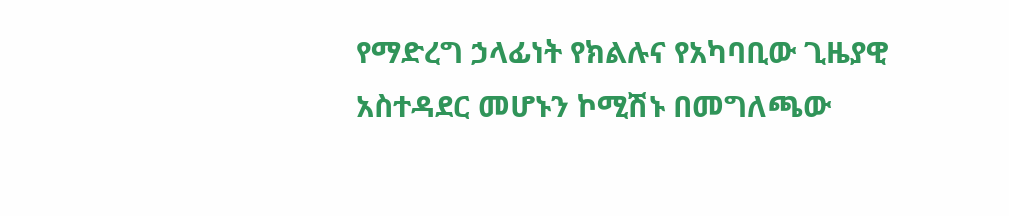የማድረግ ኃላፊነት የክልሉና የአካባቢው ጊዜያዊ አስተዳደር መሆኑን ኮሚሽኑ በመግለጫው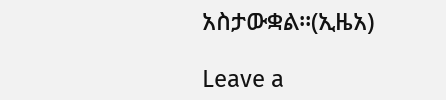አስታውቋል።(ኢዜአ)

Leave a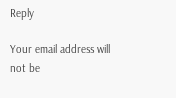Reply

Your email address will not be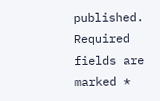published. Required fields are marked *